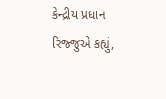કેન્દ્રીય પ્રધાન રિજ્જુએ કહ્યું,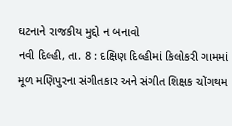ઘટનાને રાજકીય મુદ્દો ન બનાવો
નવી દિલ્હી, તા. 8 : દક્ષિણ દિલ્હીમાં કિલોકરી ગામમાં મૂળ મણિપુરના સંગીતકાર અને સંગીત શિક્ષક ચોંગથમ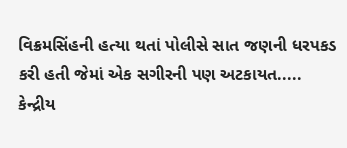વિક્રમસિંહની હત્યા થતાં પોલીસે સાત જણની ધરપકડ કરી હતી જેમાં એક સગીરની પણ અટકાયત.....
કેન્દ્રીય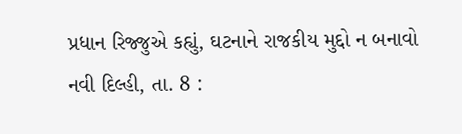પ્રધાન રિજ્જુએ કહ્યું, ઘટનાને રાજકીય મુદ્દો ન બનાવો
નવી દિલ્હી, તા. 8 :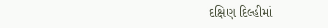દક્ષિણ દિલ્હીમાં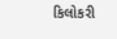કિલોકરી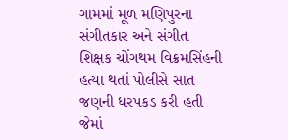ગામમાં મૂળ મણિપુરના સંગીતકાર અને સંગીત શિક્ષક ચોંગથમ વિક્રમસિંહની હત્યા થતાં પોલીસે સાત જણની ધરપકડ કરી હતી જેમાં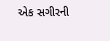એક સગીરની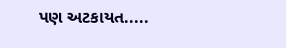પણ અટકાયત.....